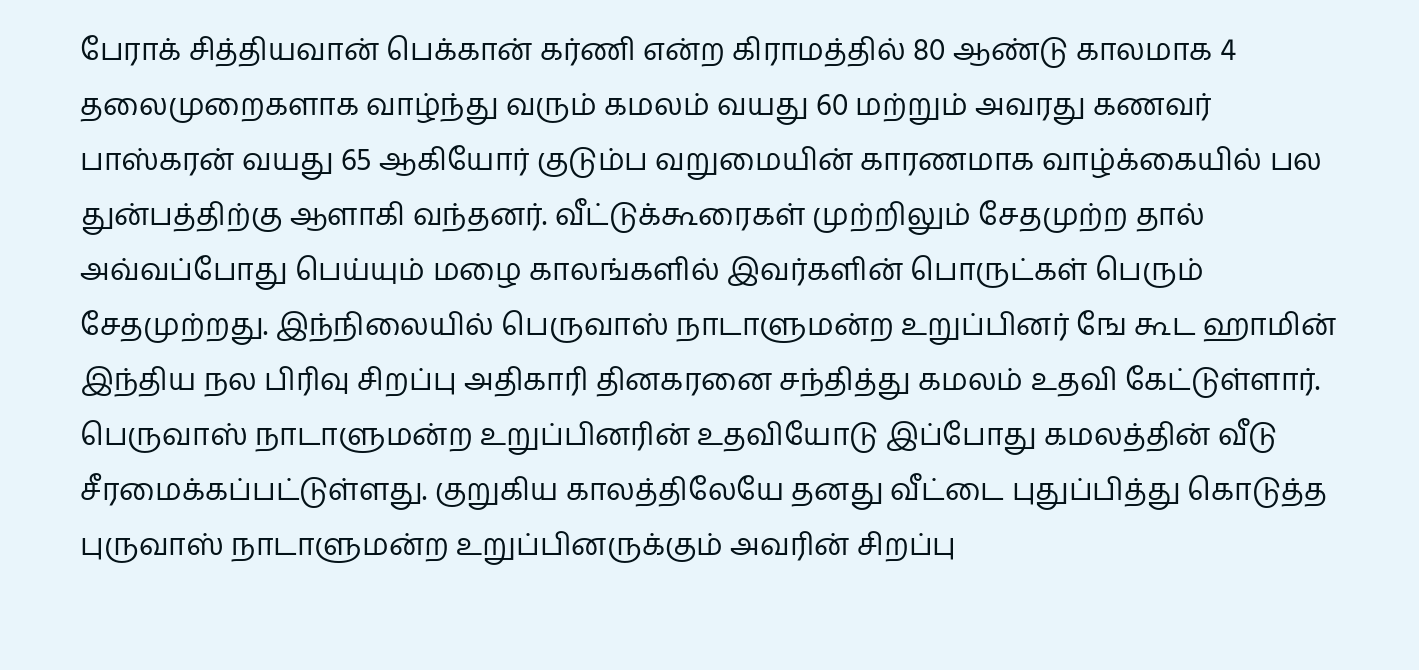பேராக் சித்தியவான் பெக்கான் கர்ணி என்ற கிராமத்தில் 80 ஆண்டு காலமாக 4 தலைமுறைகளாக வாழ்ந்து வரும் கமலம் வயது 60 மற்றும் அவரது கணவர் பாஸ்கரன் வயது 65 ஆகியோர் குடும்ப வறுமையின் காரணமாக வாழ்க்கையில் பல துன்பத்திற்கு ஆளாகி வந்தனர். வீட்டுக்கூரைகள் முற்றிலும் சேதமுற்ற தால் அவ்வப்போது பெய்யும் மழை காலங்களில் இவர்களின் பொருட்கள் பெரும் சேதமுற்றது. இந்நிலையில் பெருவாஸ் நாடாளுமன்ற உறுப்பினர் ஙே கூட ஹாமின் இந்திய நல பிரிவு சிறப்பு அதிகாரி தினகரனை சந்தித்து கமலம் உதவி கேட்டுள்ளார். பெருவாஸ் நாடாளுமன்ற உறுப்பினரின் உதவியோடு இப்போது கமலத்தின் வீடு சீரமைக்கப்பட்டுள்ளது. குறுகிய காலத்திலேயே தனது வீட்டை புதுப்பித்து கொடுத்த புருவாஸ் நாடாளுமன்ற உறுப்பினருக்கும் அவரின் சிறப்பு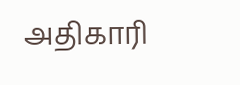அதிகாரி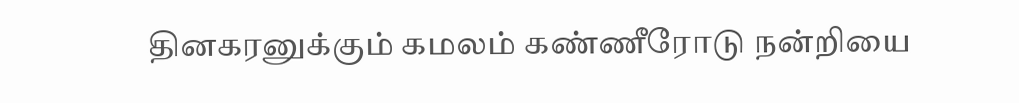தினகரனுக்கும் கமலம் கண்ணீரோடு நன்றியை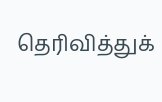தெரிவித்துக்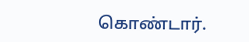கொண்டார்.